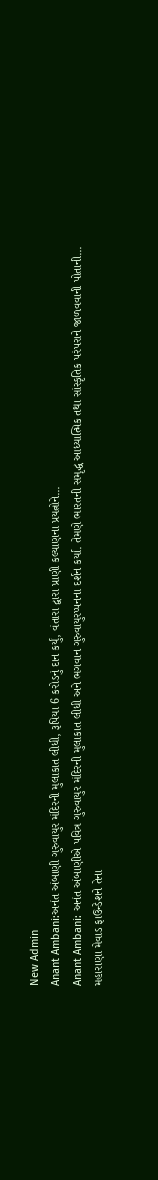New Admin
Anant Ambani:અનંત અંબાણી ગુરુવાયુર મંદિરની મુલાકાત લીધી, રૂપિયા 6 કરોડનું દાન કર્યું, વંતારા દ્વારા પ્રાણી કલ્યાણના પ્રયત્નોને...
Anant Ambani: અનંત અંબાણીએ પવિત્ર ગુરુવાયુર મંદિરની મુલાકાત લીધી અને ભગવાન ગુરુવાયુરપ્પનના દર્શન કર્યા. તેમણે ભારતની સમૃદ્ધ આધ્યાત્મિક તથા સાંસ્કૃતિક પરંપરાને જાળવવાની પોતાની...
મહારાણા મેવાડ ફાઉન્ડેશને તેના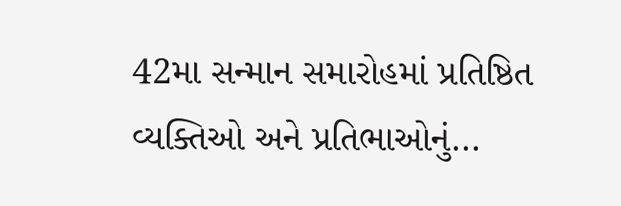42મા સન્માન સમારોહમાં પ્રતિષ્ઠિત વ્યક્તિઓ અને પ્રતિભાઓનું...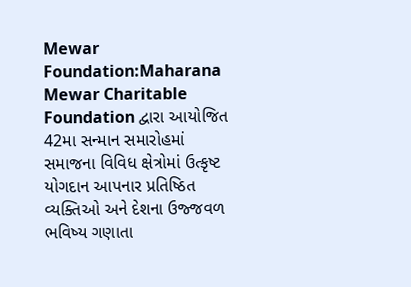Mewar Foundation:Maharana Mewar Charitable Foundation દ્વારા આયોજિત 42મા સન્માન સમારોહમાં સમાજના વિવિધ ક્ષેત્રોમાં ઉત્કૃષ્ટ યોગદાન આપનાર પ્રતિષ્ઠિત વ્યક્તિઓ અને દેશના ઉજ્જવળ ભવિષ્ય ગણાતા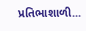પ્રતિભાશાળી...